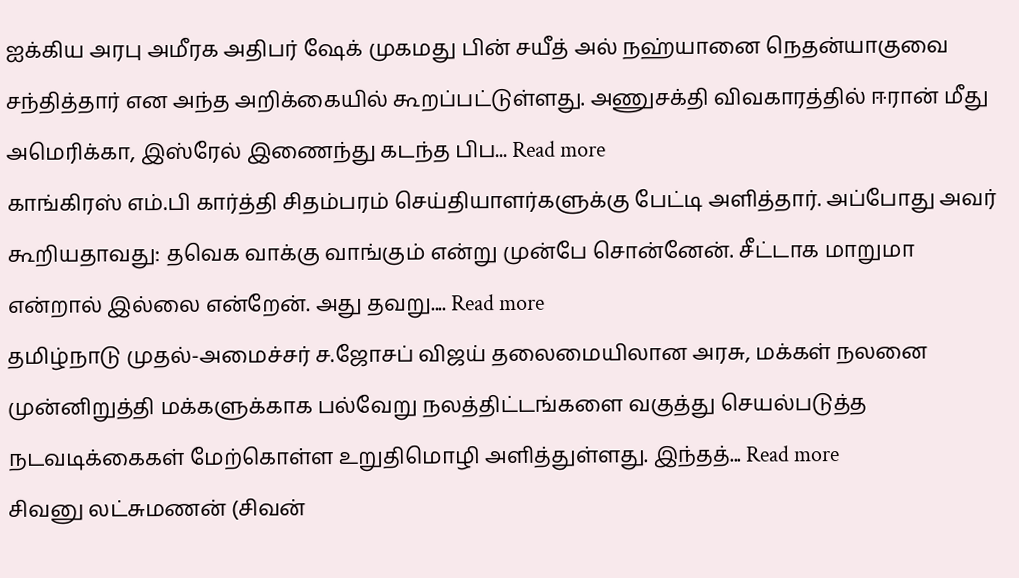ஐக்கிய அரபு அமீரக அதிபர் ஷேக் முகமது பின் சயீத் அல் நஹ்யானை நெதன்யாகுவை சந்தித்தார் என அந்த அறிக்கையில் கூறப்பட்டுள்ளது. அணுசக்தி விவகாரத்தில் ஈரான் மீது அமெரிக்கா, இஸ்ரேல் இணைந்து கடந்த பிப... Read more
காங்கிரஸ் எம்.பி கார்த்தி சிதம்பரம் செய்தியாளர்களுக்கு பேட்டி அளித்தார். அப்போது அவர் கூறியதாவது: தவெக வாக்கு வாங்கும் என்று முன்பே சொன்னேன். சீட்டாக மாறுமா என்றால் இல்லை என்றேன். அது தவறு.... Read more
தமிழ்நாடு முதல்-அமைச்சர் ச.ஜோசப் விஜய் தலைமையிலான அரசு, மக்கள் நலனை முன்னிறுத்தி மக்களுக்காக பல்வேறு நலத்திட்டங்களை வகுத்து செயல்படுத்த நடவடிக்கைகள் மேற்கொள்ள உறுதிமொழி அளித்துள்ளது. இந்தத்... Read more
சிவனு லட்சுமணன் (சிவன்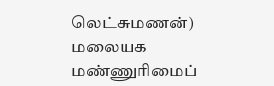லெட்சுமணன்) மலையக மண்ணுரிமைப்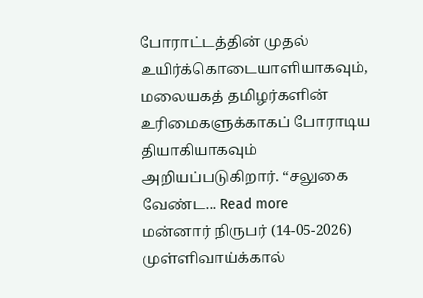போராட்டத்தின் முதல் உயிர்க்கொடையாளியாகவும், மலையகத் தமிழர்களின் உரிமைகளுக்காகப் போராடிய தியாகியாகவும் அறியப்படுகிறார். “சலுகை வேண்ட... Read more
மன்னார் நிருபர் (14-05-2026) முள்ளிவாய்க்கால்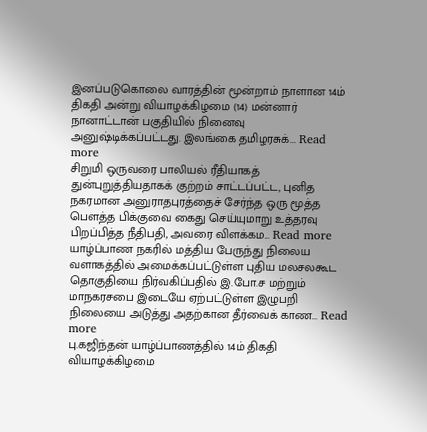இனப்படுகொலை வாரத்தின் மூன்றாம் நாளான 14ம் திகதி அன்று வியாழக்கிழமை (14) மன்னார் நானாட்டான் பகுதியில் நினைவு அனுஷ்டிக்கப்பட்டது. இலங்கை தமிழரசுக்... Read more
சிறுமி ஒருவரை பாலியல் ரீதியாகத் துன்புறுத்தியதாகக் குற்றம் சாட்டப்பட்ட, புனித நகரமான அனுராதபுரத்தைச் சேர்ந்த ஒரு மூத்த பௌத்த பிக்குவை கைது செய்யுமாறு உத்தரவு பிறப்பித்த நீதிபதி, அவரை விளக்கம... Read more
யாழ்ப்பாண நகரில் மத்திய பேருந்து நிலைய வளாகத்தில் அமைக்கப்பட்டுள்ள புதிய மலசலகூட தொகுதியை நிர்வகிப்பதில் இ.போ.ச மற்றும் மாநகரசபை இடையே ஏற்பட்டுள்ள இழுபறி நிலையை அடுத்து அதற்கான தீர்வைக் காண... Read more
பு.கஜிந்தன் யாழ்ப்பாணத்தில் 14ம் திகதி வியாழக்கிழமை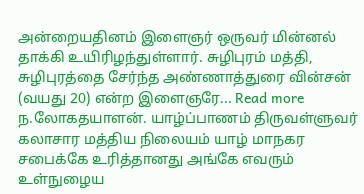அன்றையதினம் இளைஞர் ஒருவர் மின்னல் தாக்கி உயிரிழந்துள்ளார். சுழிபுரம் மத்தி, சுழிபுரத்தை சேர்ந்த அண்ணாத்துரை வின்சன் (வயது 20) என்ற இளைஞரே... Read more
ந.லோகதயாளன். யாழ்ப்பாணம் திருவள்ளுவர் கலாசார மத்திய நிலையம் யாழ் மாநகர சபைக்கே உரித்தானது அங்கே எவரும் உள்நுழைய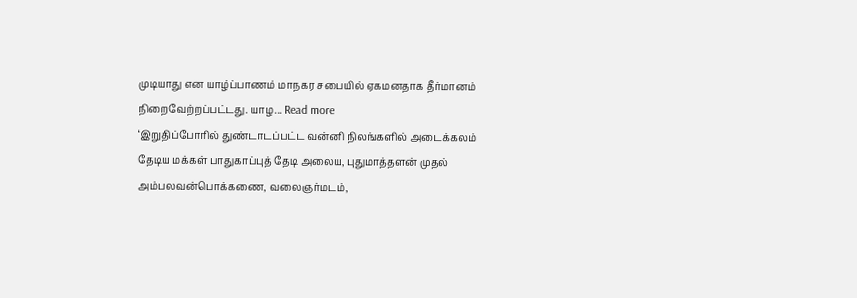முடியாது என யாழ்ப்பாணம் மாநகர சபையில் ஏகமனதாக தீர்மானம் நிறைவேற்றப்பட்டது. யாழ... Read more
‘இறுதிப்போரில் துண்டாடப்பட்ட வன்னி நிலங்களில் அடைக்கலம் தேடிய மக்கள் பாதுகாப்புத் தேடி அலைய, புதுமாத்தளன் முதல் அம்பலவன்பொக்கணை, வலைஞர்மடம்,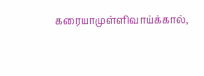கரையாமுள்ளிவாய்க்கால்,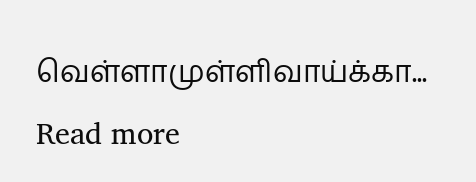வெள்ளாமுள்ளிவாய்க்கா... Read more